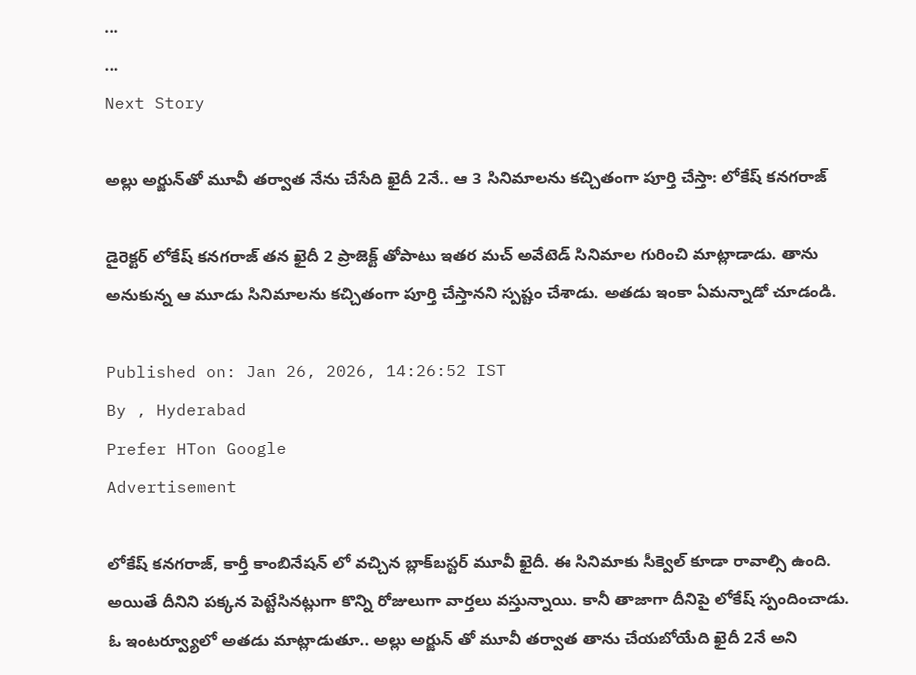...
...
Next Story

అల్లు అర్జున్‌తో మూవీ తర్వాత నేను చేసేది ఖైదీ 2నే.. ఆ 3 సినిమాలను కచ్చితంగా పూర్తి చేస్తా: లోకేష్ కనగరాజ్

డైరెక్టర్ లోకేష్ కనగరాజ్ తన ఖైదీ 2 ప్రాజెక్ట్ తోపాటు ఇతర మచ్ అవేటెడ్ సినిమాల గురించి మాట్లాడాడు. తాను అనుకున్న ఆ మూడు సినిమాలను కచ్చితంగా పూర్తి చేస్తానని స్పష్టం చేశాడు. అతడు ఇంకా ఏమన్నాడో చూడండి.

Published on: Jan 26, 2026, 14:26:52 IST
By , Hyderabad
Prefer HTon Google
Advertisement

లోకేష్ కనగరాజ్, కార్తీ కాంబినేషన్ లో వచ్చిన బ్లాక్‌బస్టర్ మూవీ ఖైదీ. ఈ సినిమాకు సీక్వెల్ కూడా రావాల్సి ఉంది. అయితే దీనిని పక్కన పెట్టేసినట్లుగా కొన్ని రోజులుగా వార్తలు వస్తున్నాయి. కానీ తాజాగా దీనిపై లోకేష్ స్పందించాడు. ఓ ఇంటర్వ్యూలో అతడు మాట్లాడుతూ.. అల్లు అర్జున్ తో మూవీ తర్వాత తాను చేయబోయేది ఖైదీ 2నే అని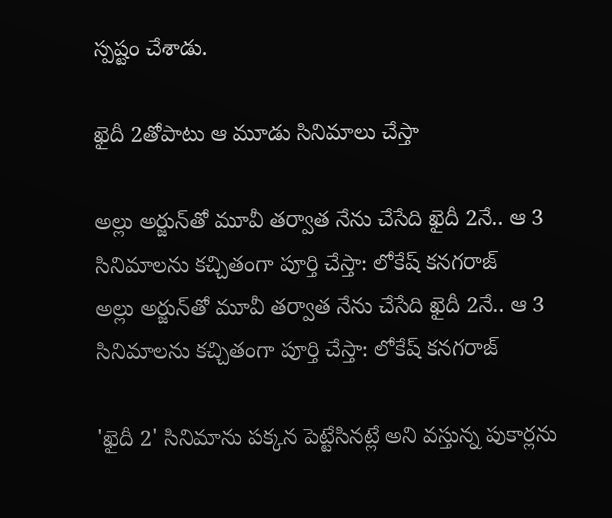స్పష్టం చేశాడు.

ఖైదీ 2తోపాటు ఆ మూడు సినిమాలు చేస్తా

అల్లు అర్జున్‌తో మూవీ తర్వాత నేను చేసేది ఖైదీ 2నే.. ఆ 3 సినిమాలను కచ్చితంగా పూర్తి చేస్తా: లోకేష్ కనగరాజ్
అల్లు అర్జున్‌తో మూవీ తర్వాత నేను చేసేది ఖైదీ 2నే.. ఆ 3 సినిమాలను కచ్చితంగా పూర్తి చేస్తా: లోకేష్ కనగరాజ్

'ఖైదీ 2' సినిమాను పక్కన పెట్టేసినట్లే అని వస్తున్న పుకార్లను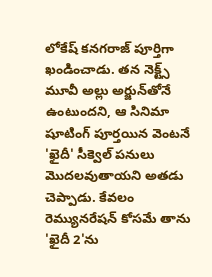లోకేష్ కనగరాజ్ పూర్తిగా ఖండించాడు. తన నెక్ట్స్ మూవీ అల్లు అర్జున్‌తోనే ఉంటుందని, ఆ సినిమా షూటింగ్ పూర్తయిన వెంటనే 'ఖైదీ' సీక్వెల్ పనులు మొదలవుతాయని అతడు చెప్పాడు. కేవలం రెమ్యునరేషన్ కోసమే తాను 'ఖైదీ 2'ను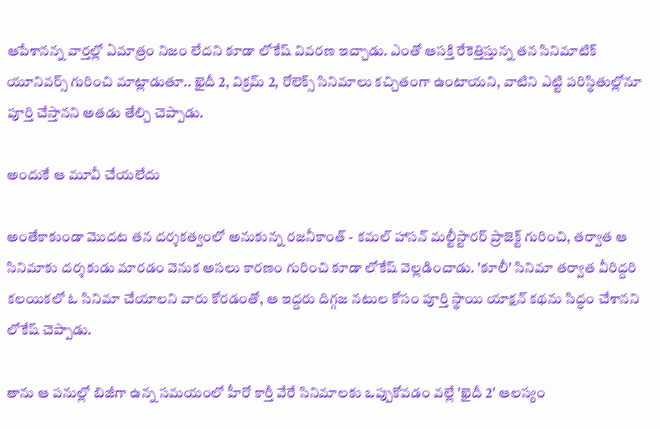ఆపేశానన్న వార్తల్లో ఏమాత్రం నిజం లేదని కూడా లోకేష్ వివరణ ఇచ్చాడు. ఎంతో ఆసక్తి రేకెత్తిస్తున్న తన సినిమాటిక్ యూనివర్స్ గురించి మాట్లాడుతూ.. ఖైదీ 2, విక్రమ్ 2, రోలెక్స్ సినిమాలు కచ్చితంగా ఉంటాయని, వాటిని ఎట్టి పరిస్థితుల్లోనూ పూర్తి చేస్తానని అతడు తేల్చి చెప్పాడు.

అందుకే ఆ మూవీ చేయలేదు

అంతేకాకుండా మొదట తన దర్శకత్వంలో అనుకున్న రజనీకాంత్ - కమల్ హాసన్ మల్టీస్టారర్ ప్రాజెక్ట్ గురించి, తర్వాత ఆ సినిమాకు దర్శకుడు మారడం వెనుక అసలు కారణం గురించి కూడా లోకేష్ వెల్లడించాడు. 'కూలీ' సినిమా తర్వాత వీరిద్దరి కలయికలో ఓ సినిమా చేయాలని వారు కోరడంతో, ఆ ఇద్దరు దిగ్గజ నటుల కోసం పూర్తి స్థాయి యాక్షన్ కథను సిద్ధం చేశానని లోకేష్ చెప్పాడు.

తాను ఆ పనుల్లో బిజీగా ఉన్న సమయంలో హీరో కార్తీ వేరే సినిమాలకు ఒప్పుకోవడం వల్లే 'ఖైదీ 2' ఆలస్యం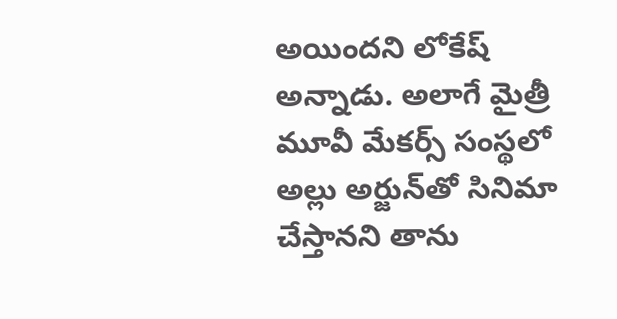అయిందని లోకేష్ అన్నాడు. అలాగే మైత్రీ మూవీ మేకర్స్ సంస్థలో అల్లు అర్జున్‌తో సినిమా చేస్తానని తాను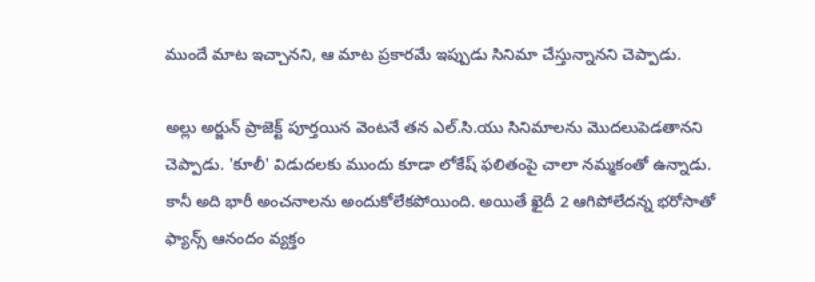ముందే మాట ఇచ్చానని, ఆ మాట ప్రకారమే ఇప్పుడు సినిమా చేస్తున్నానని చెప్పాడు.

అల్లు అర్జున్ ప్రాజెక్ట్ పూర్తయిన వెంటనే తన ఎల్.సి.యు సినిమాలను మొదలుపెడతానని చెప్పాడు. 'కూలీ' విడుదలకు ముందు కూడా లోకేష్ ఫలితంపై చాలా నమ్మకంతో ఉన్నాడు. కానీ అది భారీ అంచనాలను అందుకోలేకపోయింది. అయితే ఖైదీ 2 ఆగిపోలేదన్న భరోసాతో ఫ్యాన్స్ ఆనందం వ్యక్తం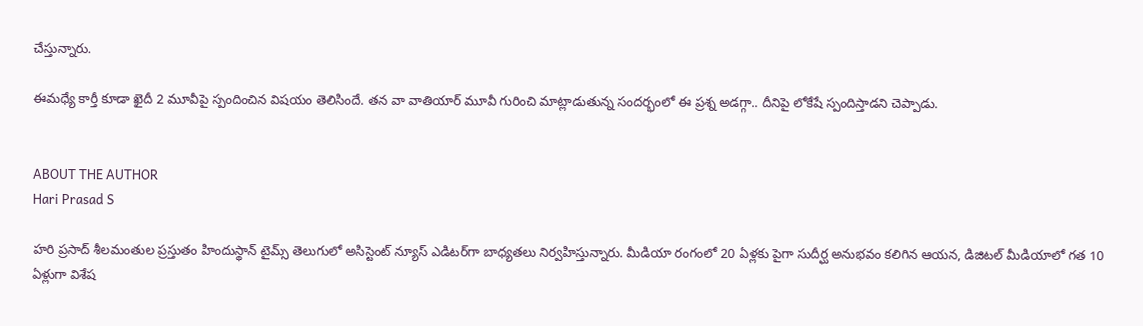చేస్తున్నారు.

ఈమధ్యే కార్తీ కూడా ఖైదీ 2 మూవీపై స్పందించిన విషయం తెలిసిందే. తన వా వాతియార్ మూవీ గురించి మాట్లాడుతున్న సందర్భంలో ఈ ప్రశ్న అడగ్గా.. దీనిపై లోకేషే స్పందిస్తాడని చెప్పాడు.


ABOUT THE AUTHOR
Hari Prasad S

హరి ప్రసాద్ శీలమంతుల ప్రస్తుతం హిందుస్థాన్ టైమ్స్ తెలుగులో అసిస్టెంట్ న్యూస్ ఎడిటర్‌గా బాధ్యతలు నిర్వహిస్తున్నారు. మీడియా రంగంలో 20 ఏళ్లకు పైగా సుదీర్ఘ అనుభవం కలిగిన ఆయన, డిజిటల్ మీడియాలో గత 10 ఏళ్లుగా విశేష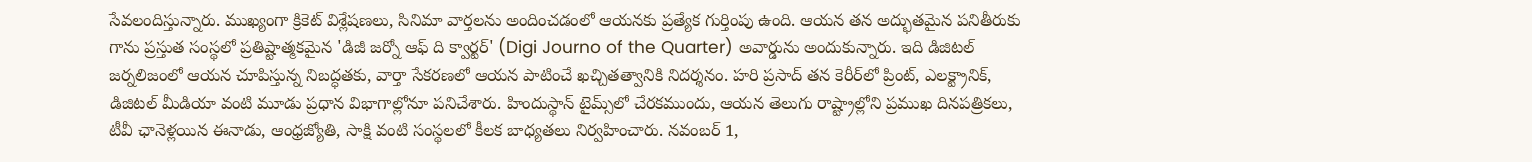సేవలందిస్తున్నారు. ముఖ్యంగా క్రికెట్ విశ్లేషణలు, సినిమా వార్తలను అందించడంలో ఆయనకు ప్రత్యేక గుర్తింపు ఉంది. ఆయన తన అద్భుతమైన పనితీరుకు గాను ప్రస్తుత సంస్థలో ప్రతిష్టాత్మకమైన 'డిజీ జర్నో ఆఫ్ ది క్వార్టర్' (Digi Journo of the Quarter) అవార్డును అందుకున్నారు. ఇది డిజిటల్ జర్నలిజంలో ఆయన చూపిస్తున్న నిబద్ధతకు, వార్తా సేకరణలో ఆయన పాటించే ఖచ్చితత్వానికి నిదర్శనం. హరి ప్రసాద్ తన కెరీర్‌లో ప్రింట్, ఎలక్ట్రానిక్, డిజిటల్ మీడియా వంటి మూడు ప్రధాన విభాగాల్లోనూ పనిచేశారు. హిందుస్థాన్ టైమ్స్‌లో చేరకముందు, ఆయన తెలుగు రాష్ట్రాల్లోని ప్రముఖ దినపత్రికలు, టీవీ ఛానెళ్లయిన ఈనాడు, ఆంధ్రజ్యోతి, సాక్షి వంటి సంస్థలలో కీలక బాధ్యతలు నిర్వహించారు. నవంబర్ 1,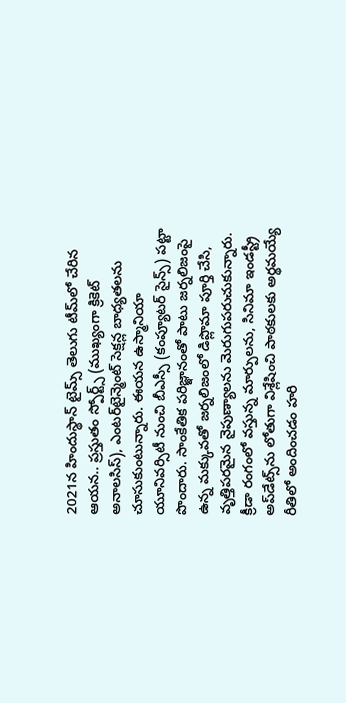2021న హిందుస్థాన్ టైమ్స్ తెలుగు టీమ్‌లో చేరిన ఆయన.. ప్రస్తుతం స్పోర్ట్స్ (ముఖ్యంగా క్రికెట్ అనాలసిస్), ఎంటర్‌టైన్మెంట్ సెక్షన్ల బాధ్యతలను చూసుకుంటున్నారు. ఈయన ఉస్మానియా యూనివర్సిటీ నుంచి బీఎస్సీ (కంప్యూటర్ సైన్స్) పట్టా పొందారు. సాంకేతిక పరిజ్ఞానంతో పాటు జర్నలిజంపై ఉన్న మక్కువతో జర్నలిజంలో డిప్లొమా పూర్తి చేసి, వృత్తిపరమైన నైపుణ్యాలను మెరుగుపరుచుకున్నారు. క్రీడా రంగంలో వస్తున్న మార్పులను, సినిమా ఇండస్ట్రీ అప్‌డేట్స్‌ను లోతుగా విశ్లేషించి పాఠకులకు అర్థమయ్యే రీతిలో అందించడం హరి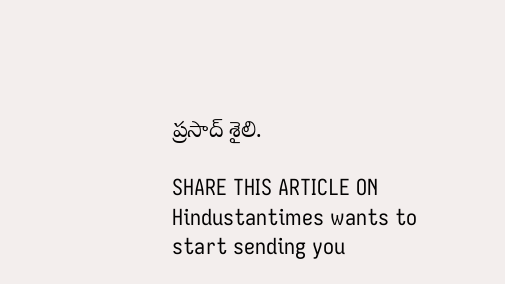ప్రసాద్ శైలి.

SHARE THIS ARTICLE ON
Hindustantimes wants to start sending you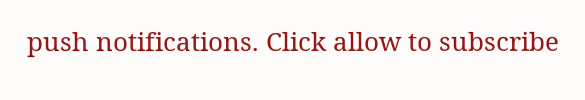push notifications. Click allow to subscribe